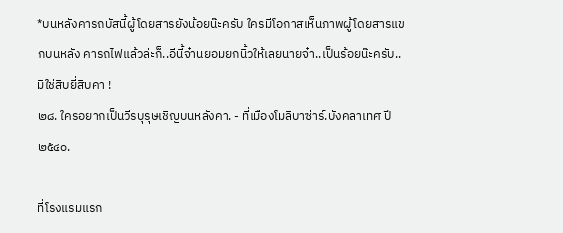*บนหลังคารถบัสนี้ผู้โดยสารยังน้อยน๊ะครับ ใครมีโอกาสเห็นภาพผู้โดยสารแขกบนหลัง คารถไฟแล้วล่ะก็..อีนี้จ๋านยอมยกนิ้วให้เลยนายจ๋า..เป็นร้อยน๊ะครับ..มิใช่สิบยี่สิบคา !
๒๘. ใครอยากเป็นวีรบุรุษเชิญบนหลังคา. - ที่เมืองโมลิบาซ่าร์.บังคลาเทศ ปี ๒๕๔๐.

ที่โรงแรมแรก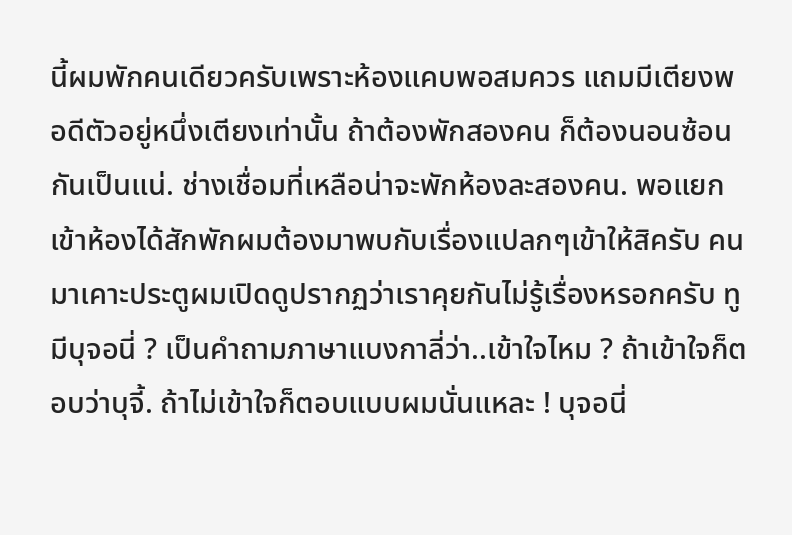นี้ผมพักคนเดียวครับเพราะห้องแคบพอสมควร แถมมีเตียงพอดีตัวอยู่หนึ่งเตียงเท่านั้น ถ้าต้องพักสองคน ก็ต้องนอนซ้อนกันเป็นแน่. ช่างเชื่อมที่เหลือน่าจะพักห้องละสองคน. พอแยกเข้าห้องได้สักพักผมต้องมาพบกับเรื่องแปลกๆเข้าให้สิครับ คนมาเคาะประตูผมเปิดดูปรากฏว่าเราคุยกันไม่รู้เรื่องหรอกครับ ทูมีบุจอนี่ ? เป็นคำถามภาษาแบงกาลี่ว่า..เข้าใจไหม ? ถ้าเข้าใจก็ตอบว่าบุจี้. ถ้าไม่เข้าใจก็ตอบแบบผมนั่นแหละ ! บุจอนี่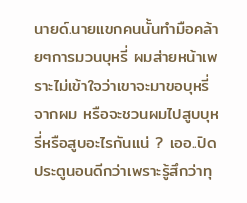นายด์.นายแขกคนนั้นทำมือคล้ายๆการมวนบุหรี่ ผมส่ายหน้าเพราะไม่เข้าใจว่าเขาจะมาขอบุหรี่จากผม หรือจะชวนผมไปสูบบุหรี่หรือสูบอะไรกันแน่ ? เออ..ปิดประตูนอนดีกว่าเพราะรู้สึกว่าทุ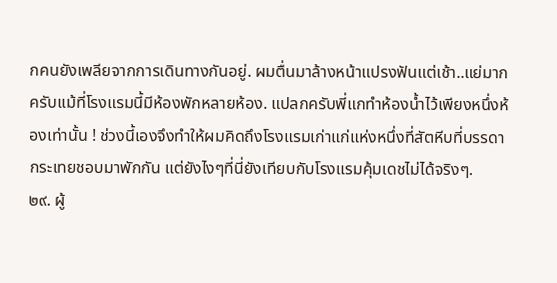กคนยังเพลียจากการเดินทางกันอยู่. ผมตื่นมาล้างหน้าแปรงฟันแต่เช้า..แย่มากครับเเม้ที่โรงแรมนี้มีห้องพักหลายห้อง. แปลกครับพี่แกทำห้องน้ำไว้เพียงหนึ่งห้องเท่านั้น ! ช่วงนี้เองจึงทำให้ผมคิดถึงโรงแรมเก่าแก่แห่งหนึ่งที่สัตหีบที่บรรดากระเทยชอบมาพักกัน แต่ยังไงๆที่นี่ยังเทียบกับโรงแรมคุ้มเดชไม่ได้จริงๆ.
๒๙. ผู้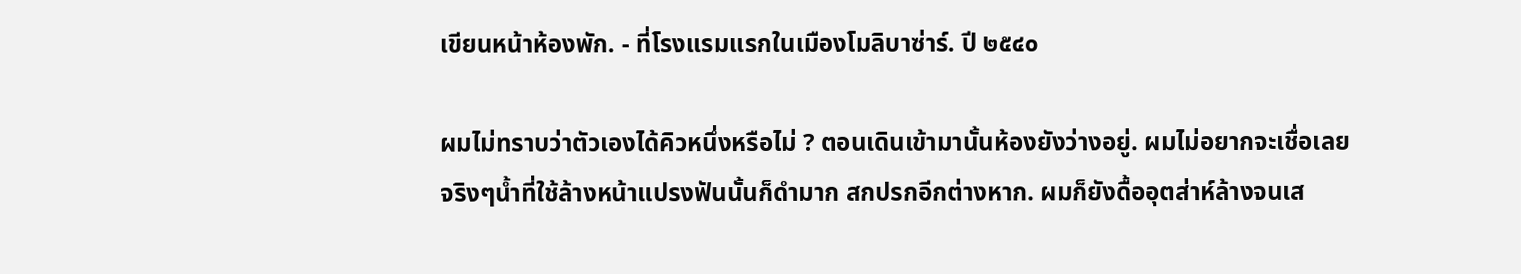เขียนหน้าห้องพัก. - ที่โรงแรมแรกในเมืองโมลิบาซ่าร์. ปี ๒๕๔๐

ผมไม่ทราบว่าตัวเองได้คิวหนึ่งหรือไม่ ? ตอนเดินเข้ามานั้นห้องยังว่างอยู่. ผมไม่อยากจะเชื่อเลยจริงๆน้ำที่ใช้ล้างหน้าแปรงฟันนั้นก็ดำมาก สกปรกอีกต่างหาก. ผมก็ยังดื้ออุตส่าห์ล้างจนเส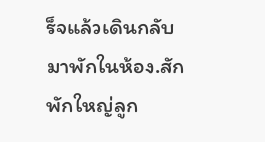ร็จแล้วเดินกลับมาพักในห้อง.สักพักใหญ่ลูก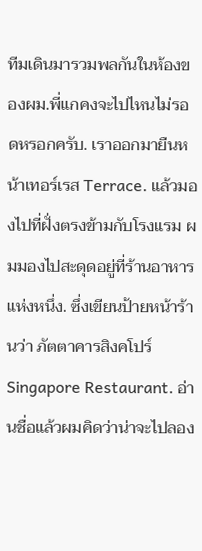ทีมเดินมารวมพลกันในห้องของผม.พี่แกคงจะไปไหนไม่รอดหรอกครับ. เราออกมายืนหน้าเทอร์เรส Terrace. แล้วมองไปที่ฝั่งตรงข้ามกับโรงแรม ผมมองไปสะดุดอยู่ที่ร้านอาหารแห่งหนึ่ง. ซึ่งเขียนป้ายหน้าร้านว่า ภัตตาคารสิงคโปร์ Singapore Restaurant. อ่านชื่อแล้วผมคิดว่าน่าจะไปลอง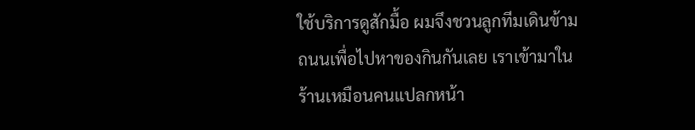ใช้บริการดูสักมื้อ ผมจึงชวนลูกทีมเดินข้ามถนนเพื่อไปหาของกินกันเลย เราเข้ามาในร้านเหมือนคนแปลกหน้า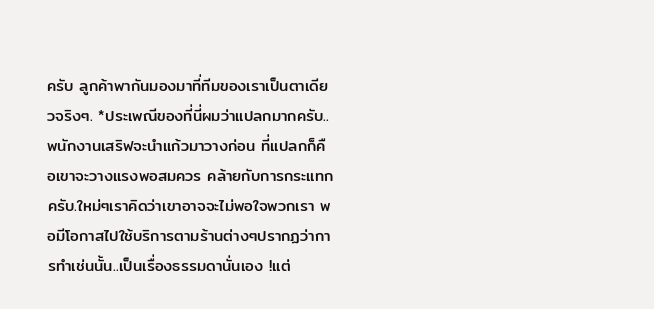ครับ ลูกค้าพากันมองมาที่ทีมของเราเป็นตาเดียวจริงๆ. *ประเพณีของที่นี่ผมว่าแปลกมากครับ..พนักงานเสริฟจะนำแก้วมาวางก่อน ที่แปลกก็คือเขาจะวางแรงพอสมควร คล้ายกับการกระแทกครับ.ใหม่ๆเราคิดว่าเขาอาจจะไม่พอใจพวกเรา พอมีโอกาสไปใช้บริการตามร้านต่างๆปรากฏว่าการทำเช่นนั้น..เป็นเรื่องธรรมดานั่นเอง !แต่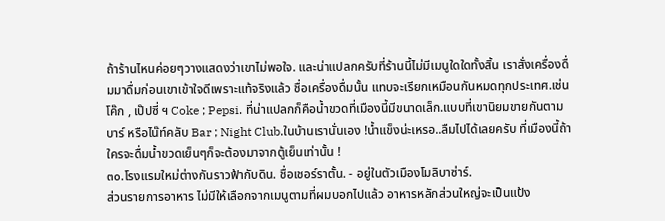ถ้าร้านไหนค่อยๆวางแสดงว่าเขาไม่พอใจ. และน่าแปลกครับที่ร้านนี้ไม่มีเมนูใดใดทั้งสิ้น เราสั่งเครื่องดื่มมาดื่มก่อนเขาเข้าใจดีเพราะแท้จริงแล้ว ชื่อเครื่องดื่มนั้น แทบจะเรียกเหมือนกันหมดทุกประเทศ.เช่นโค๊ก , เป๊ปซี่ ฯ Coke ; Pepsi. ที่น่าแปลกก็คือน้ำขวดที่เมืองนี้มีขนาดเล็ก.แบบที่เขานิยมขายกันตามบาร์ หรือไน๊ท์คลับ Bar ; Night Club.ในบ้านเรานั่นเอง !น้ำแข็งน่ะเหรอ..ลืมไปได้เลยครับ ที่เมืองนี้ถ้าใครจะดื่มน้ำขวดเย็นๆก็จะต้องมาจากตู้เย็นเท่านั้น !
๓๐.โรงแรมใหม่ต่างกันราวฟ้ากับดิน. ชื่อเชอร์ราตั้น. - อยู่ในตัวเมืองโมลิบาซ่าร์.
ส่วนรายการอาหาร ไม่มีให้เลือกจากเมนูตามที่ผมบอกไปแล้ว อาหารหลักส่วนใหญ่จะเป็นแป้ง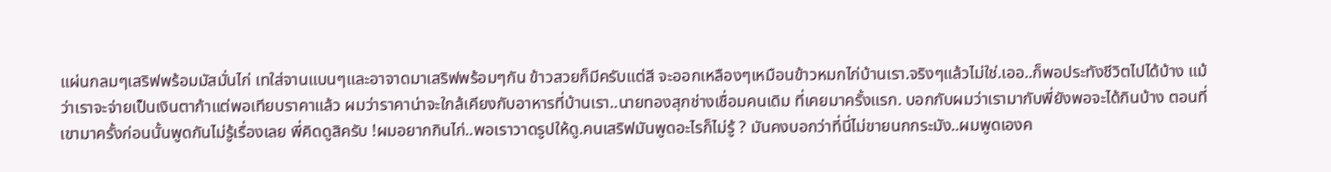แผ่นกลมๆเสริฟพร้อมมัสมั่นไก่ เทใส่จานแบนๆและอาจาดมาเสริฟพร้อมๆกัน ข้าวสวยก็มีครับแต่สี จะออกเหลืองๆเหมือนข้าวหมกไก่บ้านเรา.จริงๆแล้วไม่ใช่.เออ..ก็พอประทังชีวิตไปได้บ้าง แม้ว่าเราจะจ่ายเป็นเงินตาก้าแต่พอเทียบราคาแล้ว ผมว่าราคาน่าจะใกล้เคียงกับอาหารที่บ้านเรา..นายทองสุกช่างเชื่อมคนเดิม ที่เคยมาครั้งแรก. บอกกับผมว่าเรามากับพี่ยังพอจะได้กินบ้าง ตอนที่เขามาครั้งก่อนนั้นพูดกันไม่รู้เรื่องเลย พี่คิดดูสิครับ !ผมอยากกินไก่..พอเราวาดรูปให้ดู.คนเสริฟมันพูดอะไรก็ไม่รู้ ? มันคงบอกว่าที่นี่ไม่ขายนกกระมัง..ผมพูดเองค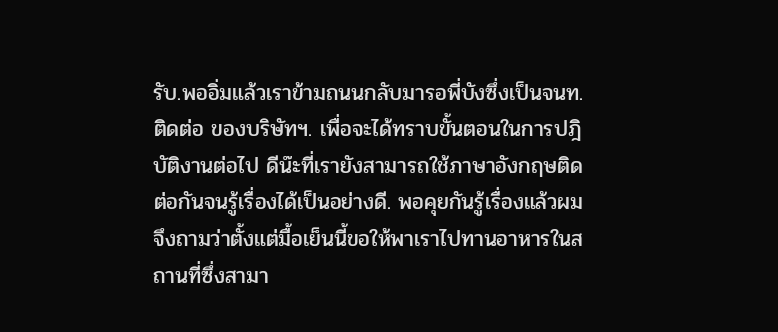รับ.พออิ่มแล้วเราข้ามถนนกลับมารอพี่บังซึ่งเป็นจนท.ติดต่อ ของบริษัทฯ. เพื่อจะได้ทราบขั้นตอนในการปฎิบัติงานต่อไป ดีน๊ะที่เรายังสามารถใช้ภาษาอังกฤษติดต่อกันจนรู้เรื่องได้เป็นอย่างดี. พอคุยกันรู้เรื่องแล้วผมจึงถามว่าตั้งแต่มื้อเย็นนี้ขอให้พาเราไปทานอาหารในสถานที่ซึ่งสามา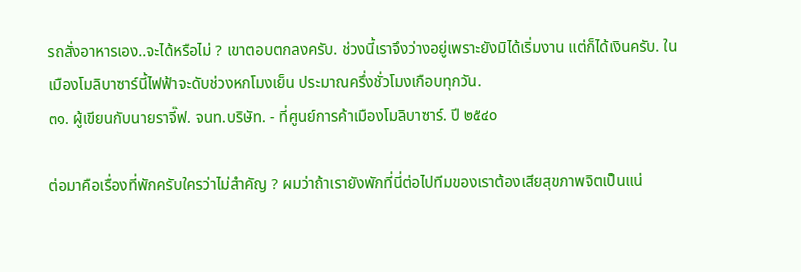รถสั่งอาหารเอง..จะได้หรือไม่ ? เขาตอบตกลงครับ. ช่วงนี้เราจึงว่างอยู่เพราะยังมิได้เริ่มงาน แต่ก็ได้เงินครับ. ในเมืองโมลิบาซาร์นี้ไฟฟ้าจะดับช่วงหกโมงเย็น ประมาณครึ่งชั่วโมงเกือบทุกวัน.
๓๑. ผู้เขียนกับนายราจี๊ฟ. จนท.บริษัท. - ที่ศูนย์การค้าเมืองโมลิบาซาร์. ปี ๒๕๔๐

ต่อมาคือเรื่องที่พักครับใครว่าไม่สำคัญ ? ผมว่าถ้าเรายังพักที่นี่ต่อไปทีมของเราต้องเสียสุขภาพจิตเป็นแน่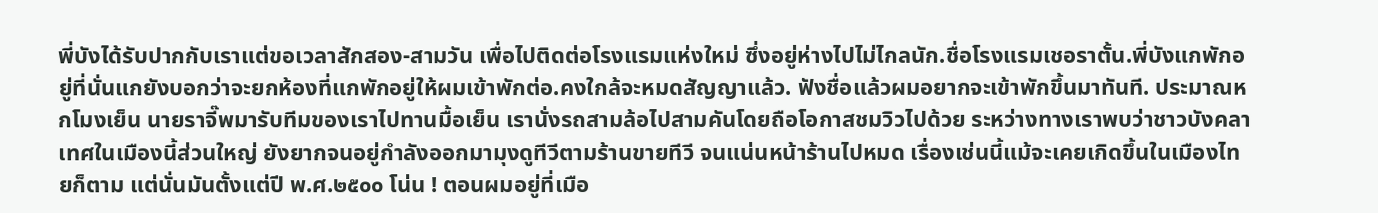พี่บังได้รับปากกับเราแต่ขอเวลาสักสอง-สามวัน เพื่อไปติดต่อโรงแรมแห่งใหม่ ซึ่งอยู่ห่างไปไม่ไกลนัก.ชื่อโรงแรมเชอราตั้น.พี่บังแกพักอยู่ที่นั่นแกยังบอกว่าจะยกห้องที่แกพักอยู่ให้ผมเข้าพักต่อ.คงใกล้จะหมดสัญญาแล้ว. ฟังชื่อแล้วผมอยากจะเข้าพักขึ้นมาทันที. ประมาณหกโมงเย็น นายราจี๊พมารับทีมของเราไปทานมื้อเย็น เรานั่งรถสามล้อไปสามคันโดยถือโอกาสชมวิวไปด้วย ระหว่างทางเราพบว่าชาวบังคลาเทศในเมืองนี้ส่วนใหญ่ ยังยากจนอยู่กำลังออกมามุงดูทีวีตามร้านขายทีวี จนแน่นหน้าร้านไปหมด เรื่องเช่นนี้แม้จะเคยเกิดขึ้นในเมืองไทยก็ตาม แต่นั่นมันตั้งแต่ปี พ.ศ.๒๕๐๐ โน่น ! ตอนผมอยู่ที่เมือ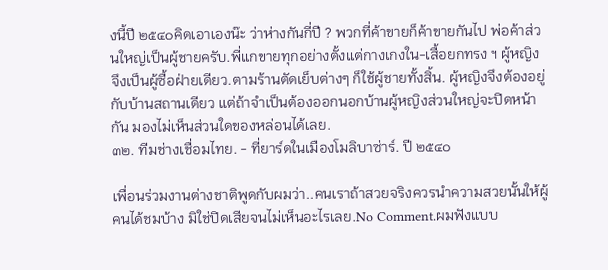งนี้ปี ๒๕๔๐คิดเอาเองน๊ะ ว่าห่างกันกี่ปี ? พวกที่ค้าขายก็ค้าขายกันไป พ่อค้าส่วนใหญ่เป็นผู้ชายครับ.พี่แกขายทุกอย่างตั้งแต่กางเกงใน-เสื้อยกทรง ฯ ผู้หญิงจึงเป็นผู้ซื้อฝ่ายเดียว.ตามร้านตัดเย็บต่างๆ ก็ใช้ผู้ชายทั้งสิ้น. ผู้หญิงจึงต้องอยู่กับบ้านสถานเดียว แต่ถ้าจำเป็นต้องออกนอกบ้านผู้หญิงส่วนใหญ่จะปิดหน้ากัน มองไม่เห็นส่วนใดของหล่อนได้เลย.
๓๒. ทีมช่างเชื่อมไทย. - ที่ยาร์ดในเมืองโมลิบาซ่าร์. ปี ๒๕๔๐

เพื่อนร่วมงานต่างชาติพูดกับผมว่า..คนเราถ้าสวยจริงควรนำความสวยนั้นให้ผู้คนได้ชมบ้าง มิใช่ปิดเสียจนไม่เห็นอะไรเลย.No Comment.ผมฟังแบบ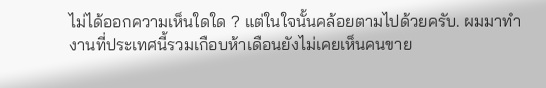ไม่ได้ออกความเห็นใดใด ? แต่ในใจนั้นคล้อยตามไปด้วยครับ. ผมมาทำงานที่ประเทศนี้รวมเกือบห้าเดือนยังไม่เคยเห็นคนขาย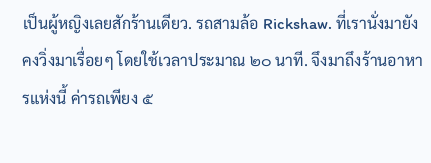เป็นผู้หญิงเลยสักร้านเดียว. รถสามล้อ Rickshaw. ที่เรานั่งมายังคงวิ่งมาเรื่อยๆ โดยใช้เวลาประมาณ ๒๐ นาที. จึงมาถึงร้านอาหารแห่งนี้ ค่ารถเพียง ๕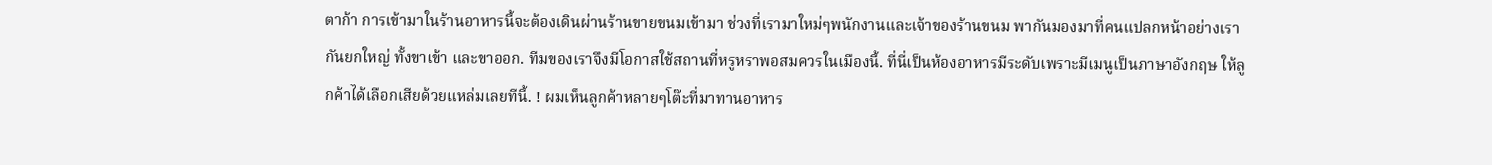ตาก้า การเข้ามาในร้านอาหารนี้จะต้องเดินผ่านร้านขายขนมเข้ามา ช่วงที่เรามาใหม่ๆพนักงานและเจ้าของร้านขนม พากันมองมาที่คนแปลกหน้าอย่างเรากันยกใหญ่ ทั้งขาเข้า และขาออก. ทีมของเราจึงมีโอกาสใช้สถานที่หรูหราพอสมควรในเมืองนี้. ที่นี่เป็นห้องอาหารมีระดับเพราะมีเมนูเป็นภาษาอังกฤษ ให้ลูกค้าได้เลือกเสียด้วยแหล่มเลยทีนี้. ! ผมเห็นลูกค้าหลายๆโต๊ะที่มาทานอาหาร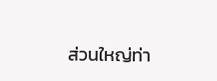ส่วนใหญ่ท่า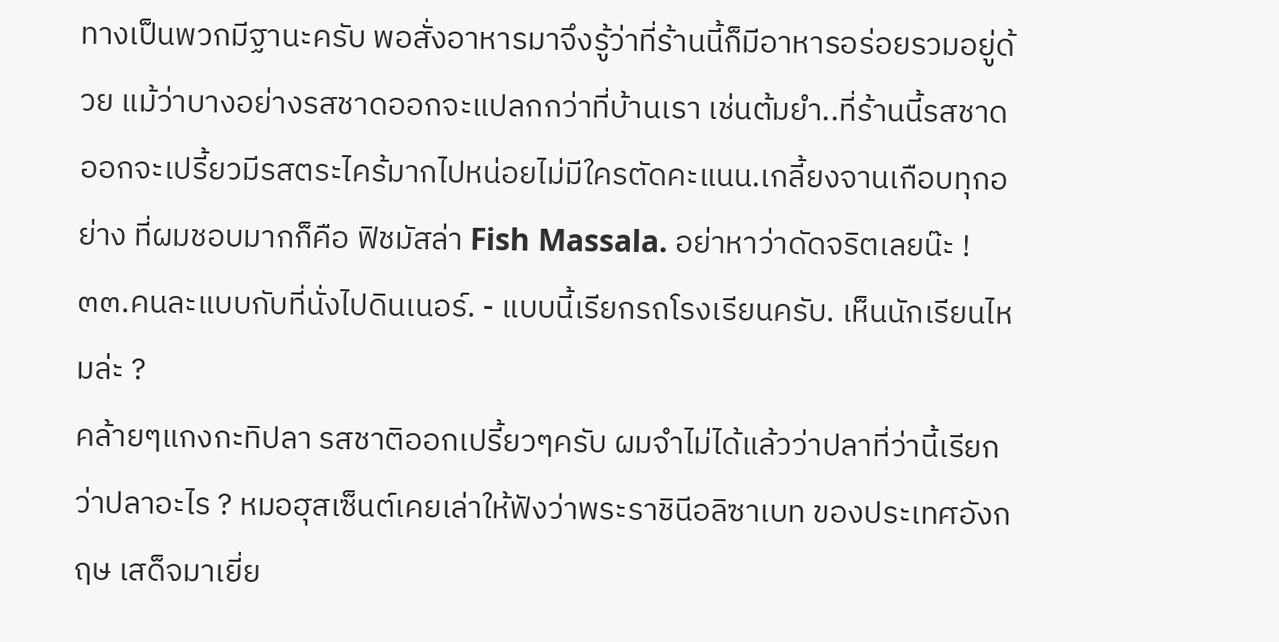ทางเป็นพวกมีฐานะครับ พอสั่งอาหารมาจึงรู้ว่าที่ร้านนี้ก็มีอาหารอร่อยรวมอยู่ด้วย แม้ว่าบางอย่างรสชาดออกจะแปลกกว่าที่บ้านเรา เช่นต้มยำ..ที่ร้านนี้รสชาดออกจะเปรี้ยวมีรสตระไคร้มากไปหน่อยไม่มีใครตัดคะแนน.เกลี้ยงจานเกือบทุกอย่าง ที่ผมชอบมากก็คือ ฟิชมัสล่า Fish Massala. อย่าหาว่าดัดจริตเลยน๊ะ !
๓๓.คนละแบบกับที่นั่งไปดินเนอร์. - แบบนี้เรียกรถโรงเรียนครับ. เห็นนักเรียนไหมล่ะ ?
คล้ายๆแกงกะทิปลา รสชาติออกเปรี้ยวๆครับ ผมจำไม่ได้แล้วว่าปลาที่ว่านี้เรียกว่าปลาอะไร ? หมอฮุสเซ็นต์เคยเล่าให้ฟังว่าพระราชินีอลิซาเบท ของประเทศอังกฤษ เสด็จมาเยี่ย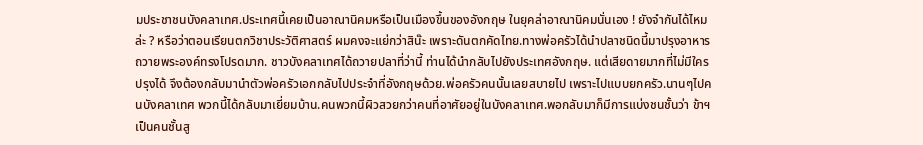มประชาชนบังคลาเทศ.ประเทศนี้เคยเป็นอาณานิคมหรือเป็นเมืองขึ้นของอังกฤษ ในยุคล่าอาณานิคมนั่นเอง ! ยังจำกันได้ไหมล่ะ ? หรือว่าตอนเรียนตกวิชาประวัติศาสตร์ ผมคงจะแย่กว่าสิน๊ะ เพราะดันตกคัดไทย.ทางพ่อครัวได้นำปลาชนิดนี้มาปรุงอาหารถวายพระองค์ทรงโปรดมาก. ชาวบังคลาเทศได้ถวายปลาที่ว่านี้ ท่านได้นำกลับไปยังประเทศอังกฤษ. แต่เสียดายมากที่ไม่มีใครปรุงได้ จึงต้องกลับมานำตัวพ่อครัวเอกกลับไปประจำที่อังกฤษด้วย.พ่อครัวคนนั้นเลยสบายไป เพราะไปแบบยกครัว.นานๆไปคนบังคลาเทศ พวกนี้ได้กลับมาเยี่ยมบ้าน.คนพวกนี้ผิวสวยกว่าคนที่อาศัยอยู่ในบังคลาเทศ.พอกลับมาก็มีการแบ่งชนชั้นว่า ข้าฯเป็นคนชั้นสู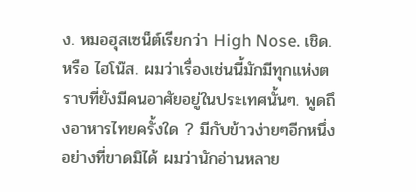ง. หมอฮุสเซน็ต์เรียกว่า High Nose. เชิด.หรือ ไฮโน๊ส. ผมว่าเรื่องเช่นนี้มักมีทุกแห่งตราบที่ยังมีคนอาศัยอยู่ในประเทศนั้นๆ. พูดถึงอาหารไทยครั้งใด ? มีกับข้าวง่ายๆอีกหนึ่งอย่างที่ขาดมิได้ ผมว่านักอ่านหลาย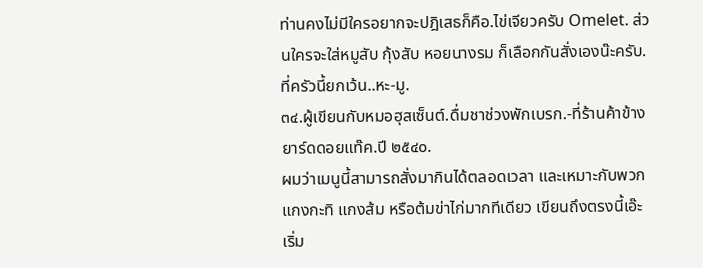ท่านคงไม่มีใครอยากจะปฎิเสธก็คือ.ไข่เจียวครับ Omelet. ส่วนใครจะใส่หมูสับ กุ้งสับ หอยนางรม ก็เลือกกันสั่งเองน๊ะครับ. ที่ครัวนี้ยกเว้น..หะ-มู.
๓๔.ผู้เขียนกับหมอฮุสเซ็นต์.ดื่มชาช่วงพักเบรก.-ที่ร้านค้าข้างยาร์ดดอยแท๊ค.ปี ๒๕๔๐.
ผมว่าเมนูนี้สามารถสั่งมากินได้ตลอดเวลา และเหมาะกับพวกแกงกะทิ แกงส้ม หรือต้มข่าไก่มากทีเดียว เขียนถึงตรงนี้เอ๊ะ เริ่ม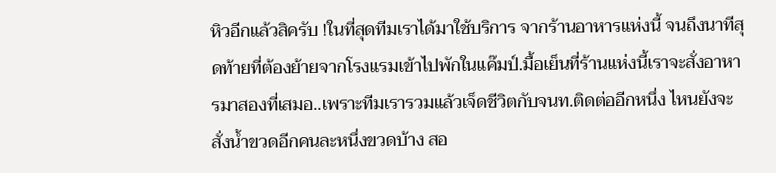หิวอีกแล้วสิครับ !ในที่สุดทีมเราได้มาใช้บริการ จากร้านอาหารแห่งนี้ จนถึงนาทีสุดท้ายที่ต้องย้ายจากโรงแรมเข้าไปพักในแค๊มป์.มื้อเย็นที่ร้านแห่งนี้เราจะสั่งอาหารมาสองที่เสมอ..เพราะทีมเรารวมแล้วเจ็ดชีวิตกับจนท.ติดต่ออีกหนึ่ง ไหนยังจะสั่งน้ำขวดอีกคนละหนึ่งขวดบ้าง สอ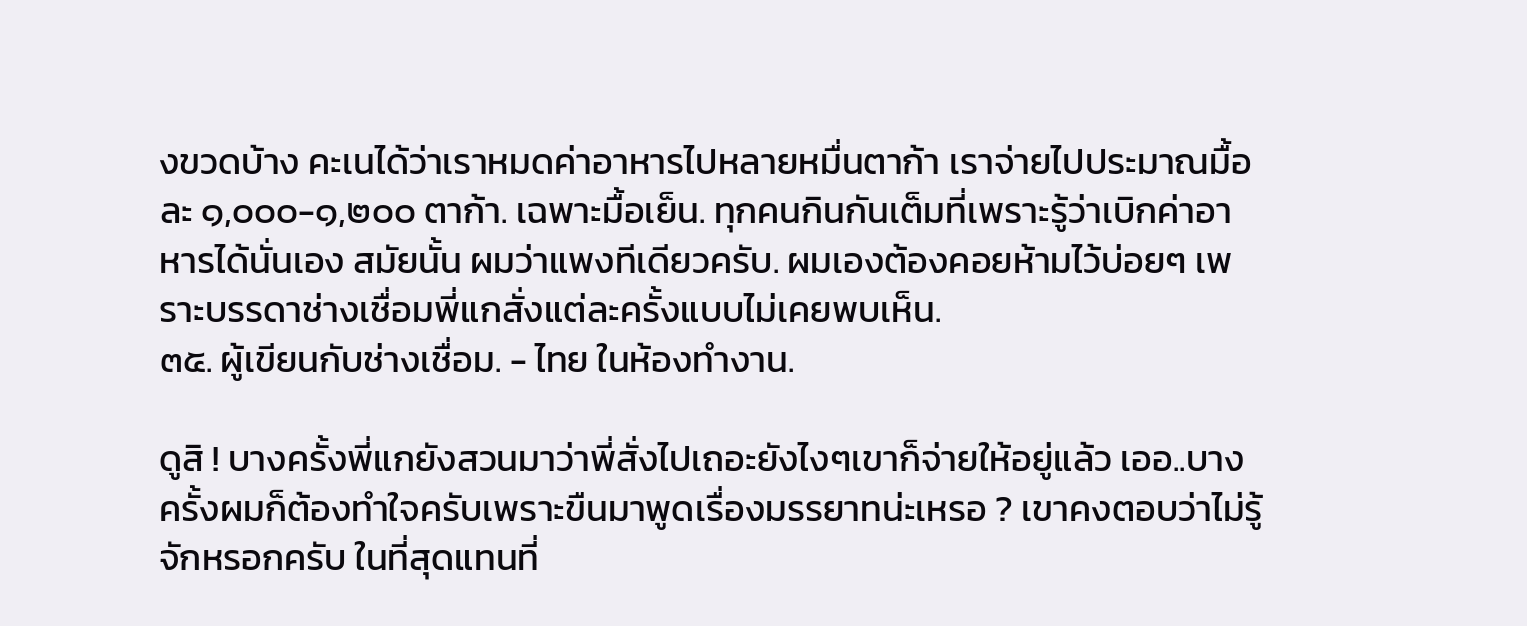งขวดบ้าง คะเนได้ว่าเราหมดค่าอาหารไปหลายหมื่นตาก้า เราจ่ายไปประมาณมื้อละ ๑,๐๐๐-๑,๒๐๐ ตาก้า. เฉพาะมื้อเย็น. ทุกคนกินกันเต็มที่เพราะรู้ว่าเบิกค่าอาหารได้นั่นเอง สมัยนั้น ผมว่าแพงทีเดียวครับ. ผมเองต้องคอยห้ามไว้บ่อยๆ เพราะบรรดาช่างเชื่อมพี่แกสั่งแต่ละครั้งแบบไม่เคยพบเห็น.
๓๕. ผู้เขียนกับช่างเชื่อม. - ไทย ในห้องทำงาน.

ดูสิ ! บางครั้งพี่แกยังสวนมาว่าพี่สั่งไปเถอะยังไงๆเขาก็จ่ายให้อยู่แล้ว เออ..บางครั้งผมก็ต้องทำใจครับเพราะขืนมาพูดเรื่องมรรยาทน่ะเหรอ ? เขาคงตอบว่าไม่รู้จักหรอกครับ ในที่สุดแทนที่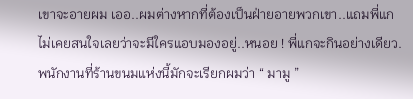เขาจะอายผม เออ..ผมต่างหากที่ต้องเป็นฝ่ายอายพวกเขา..แถมพี่แกไม่เคยสนใจเลยว่าจะมีใครแอบมองอยู่..หนอย ! พี่แกจะกินอย่างเดียว. พนักงานที่ร้านขนมแห่งนี้มักจะเรียกผมว่า “ มามู ”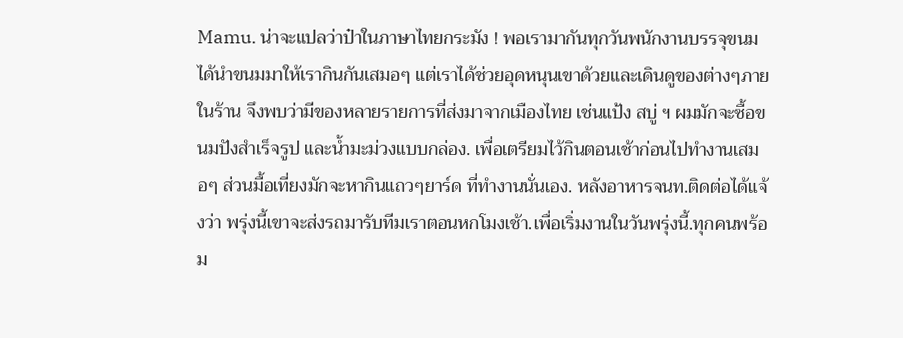Mamu. น่าจะแปลว่าป๋าในภาษาไทยกระมัง ! พอเรามากันทุกวันพนักงานบรรจุขนมได้นำขนมมาให้เรากินกันเสมอๆ แต่เราได้ช่วยอุดหนุนเขาด้วยและเดินดูของต่างๆภายในร้าน จึงพบว่ามีของหลายรายการที่ส่งมาจากเมืองไทย เช่นแป้ง สบู่ ฯ ผมมักจะซื้อขนมปังสำเร็จรูป และน้ำมะม่วงแบบกล่อง. เพื่อเตรียมไว้กินตอนเช้าก่อนไปทำงานเสมอๆ ส่วนมื้อเที่ยงมักจะหากินแถวๆยาร์ด ที่ทำงานนั่นเอง. หลังอาหารจนท.ติดต่อได้แจ้งว่า พรุ่งนี้เขาจะส่งรถมารับทีมเราตอนหกโมงเช้า.เพื่อเริ่มงานในวันพรุ่งนี้.ทุกคนพร้อม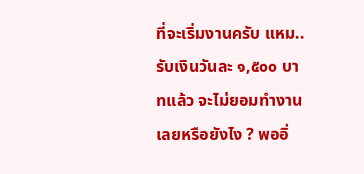ที่จะเริ่มงานครับ แหม..รับเงินวันละ ๑,๕๐๐ บาทแล้ว จะไม่ยอมทำงาน เลยหรือยังไง ? พออิ่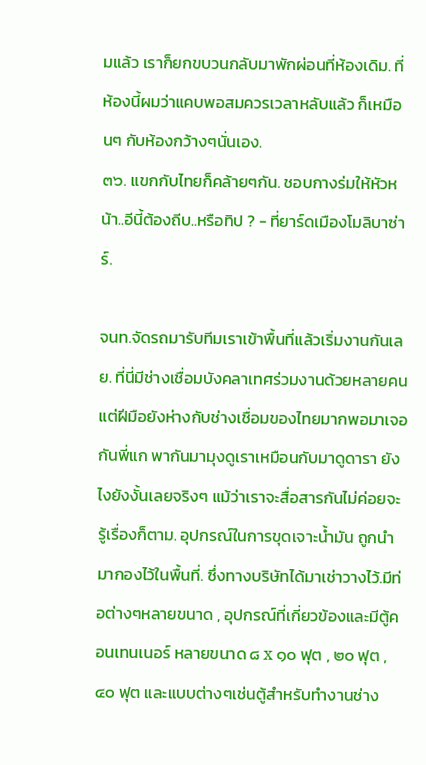มแล้ว เราก็ยกขบวนกลับมาพักผ่อนที่ห้องเดิม. ที่ห้องนี้ผมว่าแคบพอสมควรเวลาหลับแล้ว ก็เหมือนๆ กับห้องกว้างๆนั่นเอง.
๓๖. แขกกับไทยก็คล้ายๆกัน. ชอบกางร่มให้หัวหน้า..อีนี้ต้องถีบ..หรือทิป ? - ที่ยาร์ดเมืองโมลิบาซ่าร์.

จนท.จัดรถมารับทีมเราเข้าพื้นที่แล้วเริ่มงานกันเลย. ที่นี่มีช่างเชื่อมบังคลาเทศร่วมงานด้วยหลายคน แต่ฝีมือยังห่างกับช่างเชื่อมของไทยมากพอมาเจอกันพี่แก พากันมามุงดูเราเหมือนกับมาดูดารา ยังไงยังงั้นเลยจริงๆ แม้ว่าเราจะสื่อสารกันไม่ค่อยจะรู้เรื่องก็ตาม. อุปกรณ์ในการขุดเจาะน้ำมัน ถูกนำมากองไว้ในพื้นที่. ซึ่งทางบริษัทได้มาเช่าวางไว้.มีท่อต่างๆหลายขนาด , อุปกรณ์ที่เกี่ยวข้องและมีตู้คอนเทนเนอร์ หลายขนาด ๘ x ๑๐ ฟุต , ๒๐ ฟุต , ๔๐ ฟุต และแบบต่างๆเช่นตู้สำหรับทำงานช่าง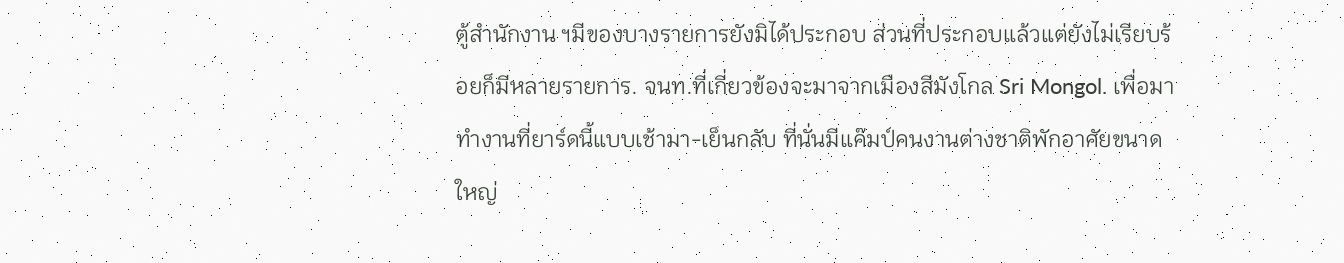ตู้สำนักงาน ฯมีของบางรายการยังมิได้ประกอบ ส่วนที่ประกอบแล้วแต่ยังไม่เรียบร้อยก็มีหลายรายการ. จนท.ที่เกี่ยวข้องจะมาจากเมืองสีมังโกล Sri Mongol. เพื่อมาทำงานที่ยาร์ดนี้แบบเช้ามา-เย็นกลับ ที่นั่นมีแค๊มป์คนงานต่างชาติพักอาศัยขนาดใหญ่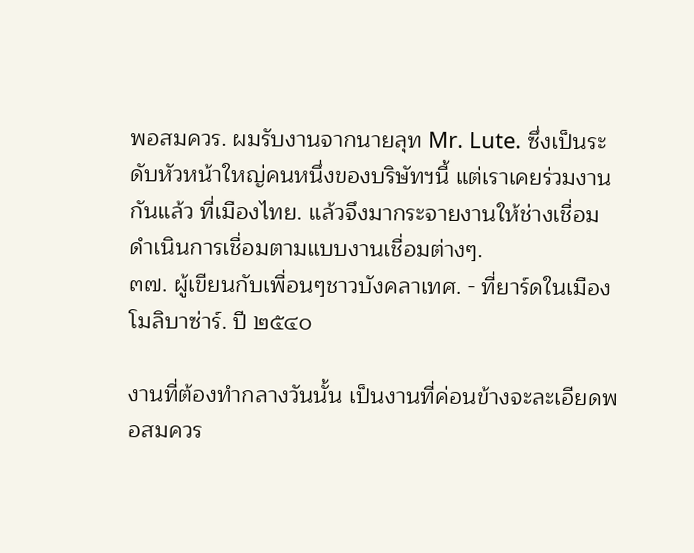พอสมควร. ผมรับงานจากนายลุท Mr. Lute. ซึ่งเป็นระดับหัวหน้าใหญ่คนหนึ่งของบริษัทฯนี้ แต่เราเคยร่วมงานกันแล้ว ที่เมืองไทย. แล้วจึงมากระจายงานให้ช่างเชื่อม ดำเนินการเชื่อมตามแบบงานเชื่อมต่างๆ.
๓๗. ผู้เขียนกับเพื่อนๆชาวบังคลาเทศ. - ที่ยาร์ดในเมืองโมลิบาซ่าร์. ปี ๒๕๔๐

งานที่ต้องทำกลางวันนั้น เป็นงานที่ค่อนข้างจะละเอียดพอสมควร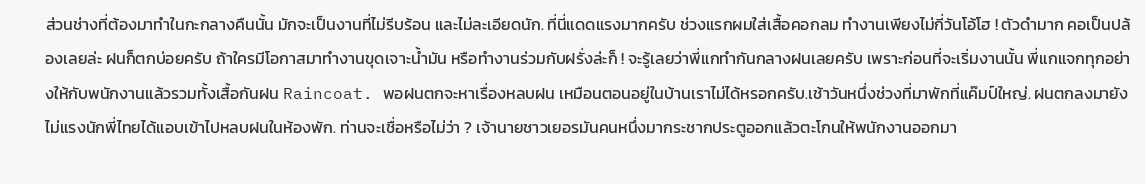ส่วนช่างที่ต้องมาทำในกะกลางคืนนั้น มักจะเป็นงานที่ไม่รีบร้อน และไม่ละเอียดนัก. ที่นี่แดดแรงมากครับ ช่วงแรกผมใส่เสื้อคอกลม ทำงานเพียงไม่กี่วันโอ้โฮ ! ตัวดำมาก คอเป็นปล้องเลยล่ะ ฝนก็ตกบ่อยครับ ถ้าใครมีโอกาสมาทำงานขุดเจาะน้ำมัน หรือทำงานร่วมกับฝรั่งล่ะก็ ! จะรู้เลยว่าพี่แกทำกันกลางฝนเลยครับ เพราะก่อนที่จะเริ่มงานนั้น พี่แกแจกทุกอย่างให้กับพนักงานแล้วรวมทั้งเสื้อกันฝน Raincoat. พอฝนตกจะหาเรื่องหลบฝน เหมือนตอนอยู่ในบ้านเราไม่ได้หรอกครับ.เช้าวันหนึ่งช่วงที่มาพักที่แค๊มป์ใหญ่. ฝนตกลงมายังไม่แรงนักพี่ไทยได้แอบเข้าไปหลบฝนในห้องพัก. ท่านจะเชื่อหรือไม่ว่า ? เจ้านายชาวเยอรมันคนหนึ่งมากระชากประตูออกแล้วตะโกนให้พนักงานออกมา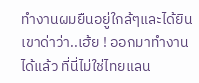ทำงานผมยืนอยู่ใกล้ๆและได้ยินเขาด่าว่า..เฮ้ย ! ออกมาทำงานได้แล้ว ที่นี่ไม่ใช่ไทยแลน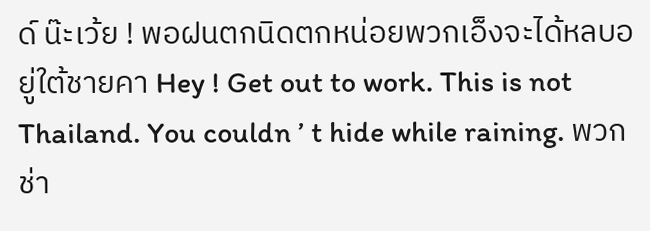ด์ น๊ะเว้ย ! พอฝนตกนิดตกหน่อยพวกเอ็งจะได้หลบอยู่ใต้ชายคา Hey ! Get out to work. This is not Thailand. You couldn ’ t hide while raining. พวกช่า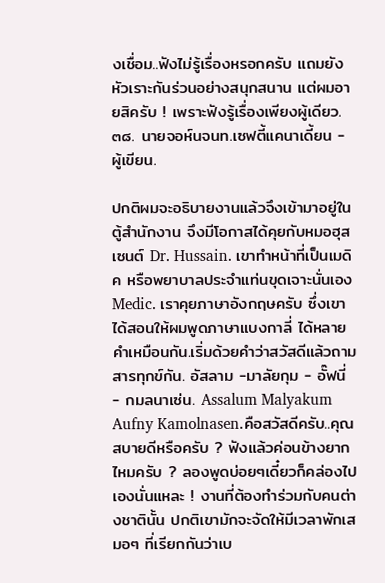งเชื่อม..ฟังไม่รู้เรื่องหรอกครับ แถมยังหัวเราะกันร่วนอย่างสนุกสนาน แต่ผมอายสิครับ ! เพราะฟังรู้เรื่องเพียงผู้เดียว.
๓๘. นายจอห์นจนท.เซฟตี้แคนาเดี้ยน - ผู้เขียน.

ปกติผมจะอธิบายงานแล้วจึงเข้ามาอยู่ในตู้สำนักงาน จึงมีโอกาสได้คุยกับหมอฮุสเซนต์ Dr. Hussain. เขาทำหน้าที่เป็นเมดิค หรือพยาบาลประจำแท่นขุดเจาะนั่นเอง Medic. เราคุยภาษาอังกฤษครับ ซึ่งเขาได้สอนให้ผมพูดภาษาแบงกาลี่ ได้หลายคำเหมือนกัน.เริ่มด้วยคำว่าสวัสดีแล้วถามสารทุกข์กัน. อัสลาม -มาลัยกุม - อั๊ฟนี่ - กมลนาเซ่น. Assalum Malyakum Aufny Kamolnasen.คือสวัสดีครับ..คุณสบายดีหรือครับ ? ฟังแล้วค่อนข้างยากไหมครับ ? ลองพูดบ่อยๆเดี๋ยวก็คล่องไปเองนั่นแหละ ! งานที่ต้องทำร่วมกับคนต่างชาตินั้น ปกติเขามักจะจัดให้มีเวลาพักเสมอๆ ที่เรียกกันว่าเบ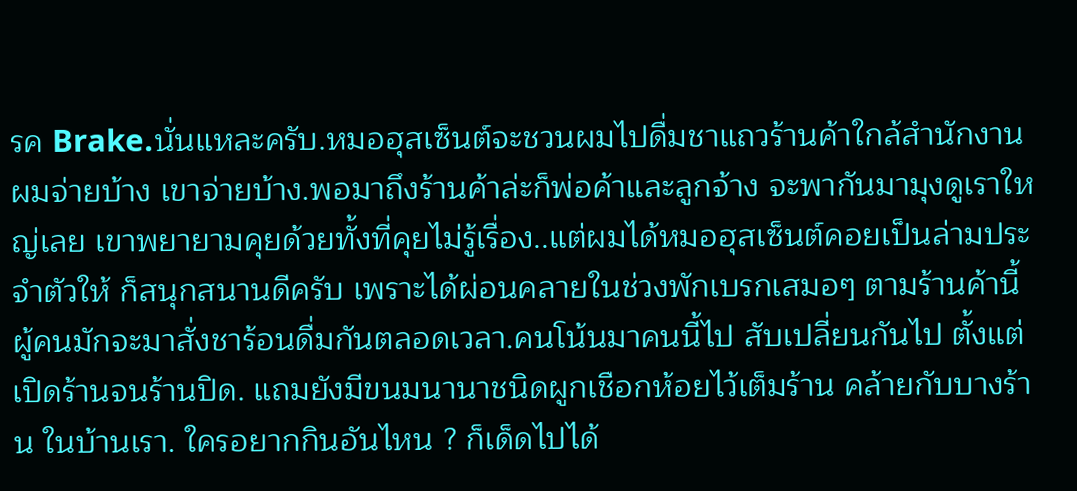รค Brake.นั่นแหละครับ.หมอฮุสเซ็นต์จะชวนผมไปดื่มชาแถวร้านค้าใกล้สำนักงาน ผมจ่ายบ้าง เขาจ่ายบ้าง.พอมาถึงร้านค้าล่ะก็พ่อค้าและลูกจ้าง จะพากันมามุงดูเราใหญ่เลย เขาพยายามคุยด้วยทั้งที่คุยไม่รู้เรื่อง..แต่ผมได้หมอฮุสเซ็นต์คอยเป็นล่ามประจำตัวให้ ก็สนุกสนานดีครับ เพราะได้ผ่อนคลายในช่วงพักเบรกเสมอๆ ตามร้านค้านี้ผู้คนมักจะมาสั่งชาร้อนดื่มกันตลอดเวลา.คนโน้นมาคนนี้ไป สับเปลี่ยนกันไป ตั้งแต่เปิดร้านจนร้านปิด. แถมยังมีขนมนานาชนิดผูกเชือกห้อยไว้เต็มร้าน คล้ายกับบางร้าน ในบ้านเรา. ใครอยากกินอันไหน ? ก็เด็ดไปได้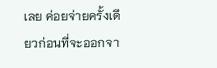เลย ค่อยจ่ายครั้งเดียวก่อนที่จะออกจา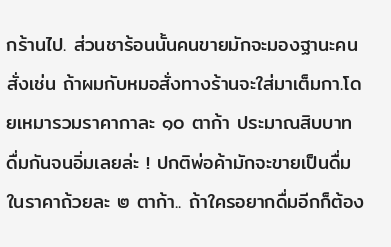กร้านไป. ส่วนชาร้อนนั้นคนขายมักจะมองฐานะคนสั่งเช่น ถ้าผมกับหมอสั่งทางร้านจะใส่มาเต็มกา.โดยเหมารวมราคากาละ ๑๐ ตาก้า ประมาณสิบบาท ดื่มกันจนอิ่มเลยล่ะ ! ปกติพ่อค้ามักจะขายเป็นดื่ม ในราคาถ้วยละ ๒ ตาก้า.. ถ้าใครอยากดื่มอีกก็ต้อง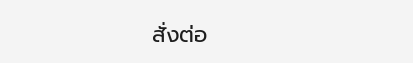สั่งต่อ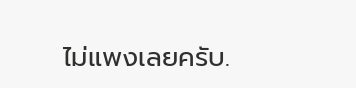ไม่แพงเลยครับ.